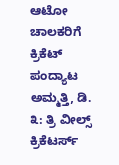ಆಟೋ ಚಾಲಕರಿಗೆ ಕ್ರಿಕೆಟ್ ಪಂದ್ಯಾಟ ಅಮ್ಮತ್ತಿ, ಡಿ. ೩: ತ್ರಿ ವೀಲ್ಸ್ ಕ್ರಿಕೆಟರ್ಸ್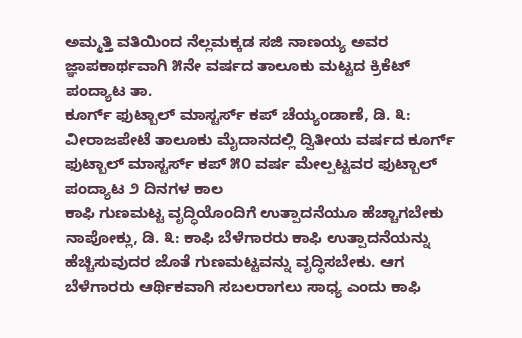ಅಮ್ಮತ್ತಿ ವತಿಯಿಂದ ನೆಲ್ಲಮಕ್ಕಡ ಸಜಿ ನಾಣಯ್ಯ ಅವರ ಜ್ಞಾಪಕಾರ್ಥವಾಗಿ ೫ನೇ ವರ್ಷದ ತಾಲೂಕು ಮಟ್ಟದ ಕ್ರಿಕೆಟ್ ಪಂದ್ಯಾಟ ತಾ.
ಕೂರ್ಗ್ ಫುಟ್ಬಾಲ್ ಮಾಸ್ಟರ್ಸ್ ಕಪ್ ಚೆಯ್ಯಂಡಾಣೆ, ಡಿ. ೩: ವೀರಾಜಪೇಟೆ ತಾಲೂಕು ಮೈದಾನದಲ್ಲಿ ದ್ವಿತೀಯ ವರ್ಷದ ಕೂರ್ಗ್ ಫುಟ್ಬಾಲ್ ಮಾಸ್ಟರ್ಸ್ ಕಪ್ ೫೦ ವರ್ಷ ಮೇಲ್ಪಟ್ಟವರ ಫುಟ್ಬಾಲ್ ಪಂದ್ಯಾಟ ೨ ದಿನಗಳ ಕಾಲ
ಕಾಫಿ ಗುಣಮಟ್ಟ ವೃದ್ಧಿಯೊಂದಿಗೆ ಉತ್ಪಾದನೆಯೂ ಹೆಚ್ಚಾಗಬೇಕು ನಾಪೋಕ್ಲು, ಡಿ. ೩: ಕಾಫಿ ಬೆಳೆಗಾರರು ಕಾಫಿ ಉತ್ಪಾದನೆಯನ್ನು ಹೆಚ್ಚಿಸುವುದರ ಜೊತೆ ಗುಣಮಟ್ಟವನ್ನು ವೃದ್ಧಿಸಬೇಕು. ಆಗ ಬೆಳೆಗಾರರು ಆರ್ಥಿಕವಾಗಿ ಸಬಲರಾಗಲು ಸಾಧ್ಯ ಎಂದು ಕಾಫಿ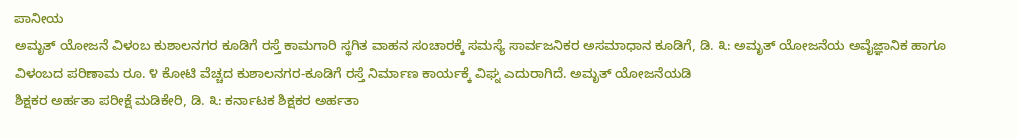ಪಾನೀಯ
ಅಮೃತ್ ಯೋಜನೆ ವಿಳಂಬ ಕುಶಾಲನಗರ ಕೂಡಿಗೆ ರಸ್ತೆ ಕಾಮಗಾರಿ ಸ್ಥಗಿತ ವಾಹನ ಸಂಚಾರಕ್ಕೆ ಸಮಸ್ಯೆ ಸಾರ್ವಜನಿಕರ ಅಸಮಾಧಾನ ಕೂಡಿಗೆ, ಡಿ. ೩: ಅಮೃತ್ ಯೋಜನೆಯ ಅವೈಜ್ಞಾನಿಕ ಹಾಗೂ ವಿಳಂಬದ ಪರಿಣಾಮ ರೂ. ೪ ಕೋಟಿ ವೆಚ್ಚದ ಕುಶಾಲನಗರ-ಕೂಡಿಗೆ ರಸ್ತೆ ನಿರ್ಮಾಣ ಕಾರ್ಯಕ್ಕೆ ವಿಘ್ನ ಎದುರಾಗಿದೆ. ಅಮೃತ್ ಯೋಜನೆಯಡಿ
ಶಿಕ್ಷಕರ ಅರ್ಹತಾ ಪರೀಕ್ಷೆ ಮಡಿಕೇರಿ, ಡಿ. ೩: ಕರ್ನಾಟಕ ಶಿಕ್ಷಕರ ಅರ್ಹತಾ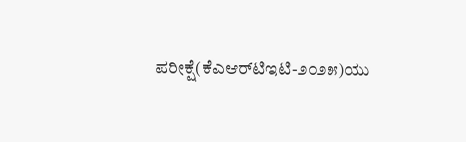ಪರೀಕ್ಷೆ(ಕೆಎಆರ್‌ಟಿಇಟಿ-೨೦೨೫)ಯು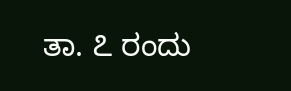ತಾ. ೭ ರಂದು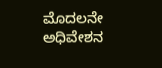ಮೊದಲನೇ ಅಧಿವೇಶನ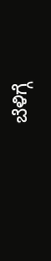ಬೆಳಿಗ್ಗೆ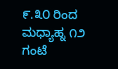೯.೩೦ ರಿಂದ ಮಧ್ಯಾಹ್ನ ೧೨ ಗಂಟೆ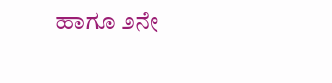ಹಾಗೂ ೨ನೇ